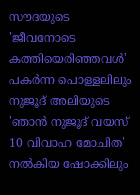സൗദയുടെ 'ജീവനോടെ കത്തിയെരിഞ്ഞവൾ' പകർന്ന പൊള്ളലിലും നുജൂദ് അലിയുടെ 'ഞാൻ നുജൂദ് വയസ് 10 വിവാഹ മോചിത' നൽകിയ ഷോക്കിലും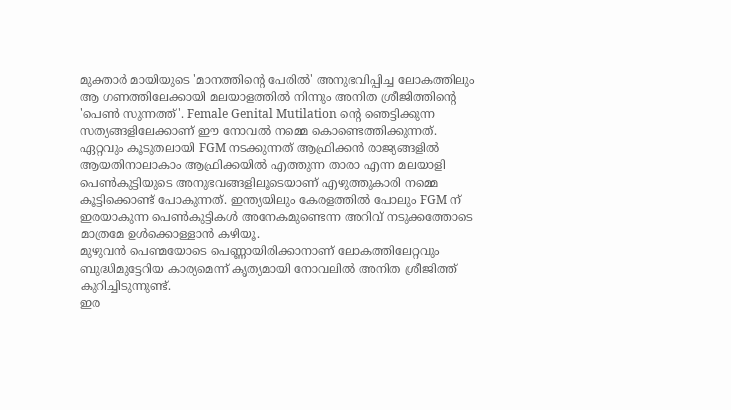മുക്താർ മായിയുടെ 'മാനത്തിന്റെ പേരിൽ' അനുഭവിപ്പിച്ച ലോകത്തിലും ആ ഗണത്തിലേക്കായി മലയാളത്തിൽ നിന്നും അനിത ശ്രീജിത്തിന്റെ 'പെൺ സുന്നത്ത്'. Female Genital Mutilation ന്റെ ഞെട്ടിക്കുന്ന സത്യങ്ങളിലേക്കാണ് ഈ നോവൽ നമ്മെ കൊണ്ടെത്തിക്കുന്നത്. ഏറ്റവും കൂടുതലായി FGM നടക്കുന്നത് ആഫ്രിക്കൻ രാജ്യങ്ങളിൽ ആയതിനാലാകാം ആഫ്രിക്കയിൽ എത്തുന്ന താരാ എന്ന മലയാളി പെൺകുട്ടിയുടെ അനുഭവങ്ങളിലൂടെയാണ് എഴുത്തുകാരി നമ്മെ കൂട്ടിക്കൊണ്ട് പോകുന്നത്. ഇന്ത്യയിലും കേരളത്തിൽ പോലും FGM ന് ഇരയാകുന്ന പെൺകുട്ടികൾ അനേകമുണ്ടെന്ന അറിവ് നടുക്കത്തോടെ മാത്രമേ ഉൾക്കൊള്ളാൻ കഴിയൂ.
മുഴുവൻ പെണ്മയോടെ പെണ്ണായിരിക്കാനാണ് ലോകത്തിലേറ്റവും ബുദ്ധിമുട്ടേറിയ കാര്യമെന്ന് കൃത്യമായി നോവലിൽ അനിത ശ്രീജിത്ത് കുറിച്ചിടുന്നുണ്ട്.
ഇര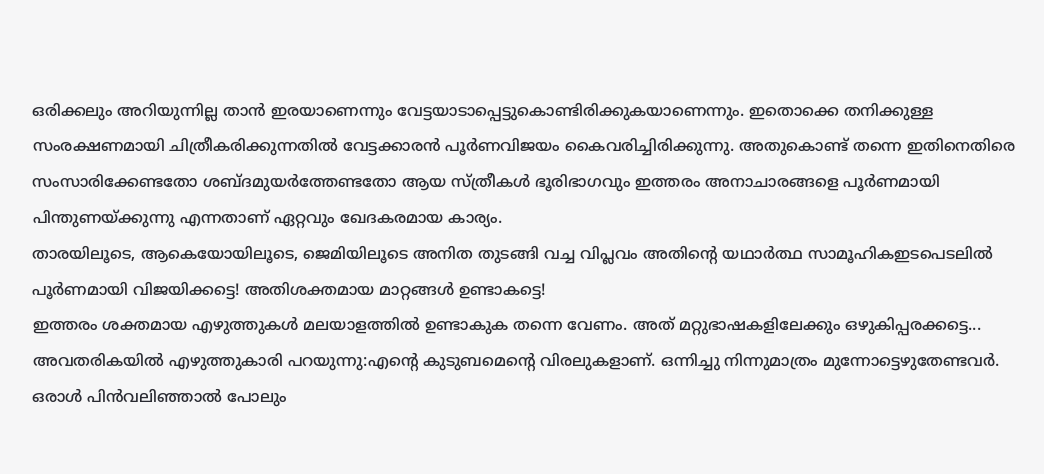ഒരിക്കലും അറിയുന്നില്ല താൻ ഇരയാണെന്നും വേട്ടയാടാപ്പെട്ടുകൊണ്ടിരിക്കുകയാണെന്നും. ഇതൊക്കെ തനിക്കുള്ള സംരക്ഷണമായി ചിത്രീകരിക്കുന്നതിൽ വേട്ടക്കാരൻ പൂർണവിജയം കൈവരിച്ചിരിക്കുന്നു. അതുകൊണ്ട് തന്നെ ഇതിനെതിരെ സംസാരിക്കേണ്ടതോ ശബ്ദമുയർത്തേണ്ടതോ ആയ സ്ത്രീകൾ ഭൂരിഭാഗവും ഇത്തരം അനാചാരങ്ങളെ പൂർണമായി പിന്തുണയ്ക്കുന്നു എന്നതാണ് ഏറ്റവും ഖേദകരമായ കാര്യം.
താരയിലൂടെ, ആകെയോയിലൂടെ, ജെമിയിലൂടെ അനിത തുടങ്ങി വച്ച വിപ്ലവം അതിന്റെ യഥാർത്ഥ സാമൂഹികഇടപെടലിൽ പൂർണമായി വിജയിക്കട്ടെ! അതിശക്തമായ മാറ്റങ്ങൾ ഉണ്ടാകട്ടെ!
ഇത്തരം ശക്തമായ എഴുത്തുകൾ മലയാളത്തിൽ ഉണ്ടാകുക തന്നെ വേണം. അത് മറ്റുഭാഷകളിലേക്കും ഒഴുകിപ്പരക്കട്ടെ...
അവതരികയിൽ എഴുത്തുകാരി പറയുന്നു:എന്റെ കുടുബമെന്റെ വിരലുകളാണ്. ഒന്നിച്ചു നിന്നുമാത്രം മുന്നോട്ടെഴുതേണ്ടവർ. ഒരാൾ പിൻവലിഞ്ഞാൽ പോലും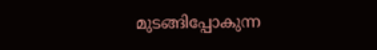മുടങ്ങിപ്പോകുന്ന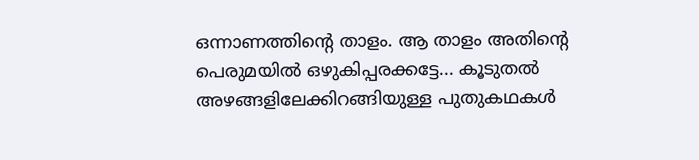ഒന്നാണത്തിന്റെ താളം. ആ താളം അതിന്റെ പെരുമയിൽ ഒഴുകിപ്പരക്കട്ടേ... കൂടുതൽ അഴങ്ങളിലേക്കിറങ്ങിയുള്ള പുതുകഥകൾ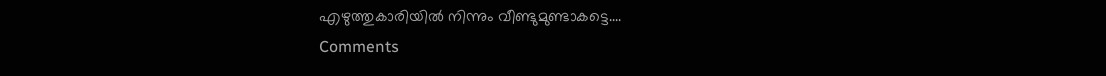എഴുത്തുകാരിയിൽ നിന്നും വീണ്ടുമുണ്ടാകട്ടെ....
Comments